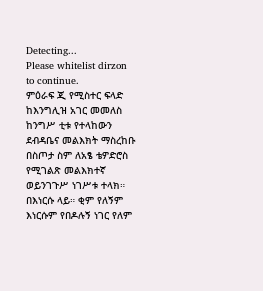Detecting...
Please whitelist dirzon to continue.
ምዕራፍ ጂ የሚስተር ፍላድ ከእንግሊዝ አገር መመለስ ከንግሥ ቲቱ የተላከውን ደብዳቤና መልእክት ማስረከቡ በስጦታ ስም ለአፄ ቴዎድሮስ የሚገልጽ መልእክተኛ ወይንገጉሥ ነገሥቱ ተላክ። በእነርሱ ላይ። ቂም የለኝም እነርሱም የበዶሉኝ ነገር የለም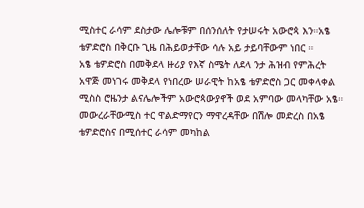ሚስተር ራሳም ደስታው ሌሎቹም በሰንሰለት የታሠሩት አውሮጳ እን።አፄ ቴዎድሮስ በቅርቡ ጊዜ በሕይወታቸው ሳሉ አይ ታይባቸውም ነበር ።
አፄ ቴዎድሮስ በመቅደላ ዙሪያ የእኛ ስሜት ለደላ ንታ ሕዝብ የምሕረት አዋጅ መነገሩ መቅደላ የነበረው ሠራዊት ከአፄ ቴዎድሮስ ጋር መቀላቀል ሚስስ ሮዜንታ ልናሌሎችም አውሮጳውያኖች ወደ አምባው መላካቸው አፄ። መውረራቸውሚስ ተር ዋልድማየርን ማዋረዳቸው በሽሎ መድረስ በአፄ ቴዎድሮስና በሚሰተር ራሳም መካከል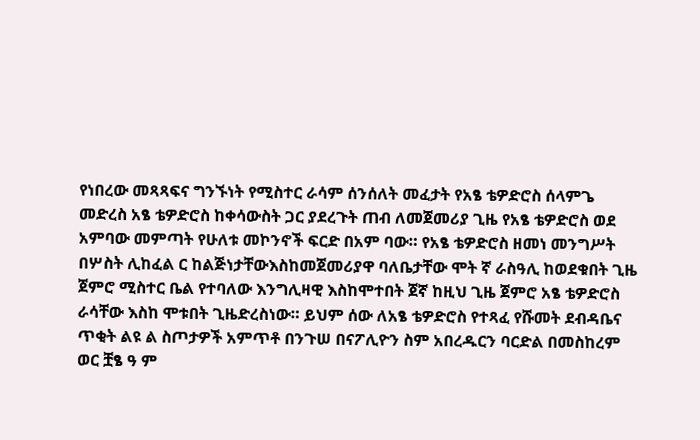የነበረው መጻጻፍና ግንኙነት የሚስተር ራሳም ሰንሰለት መፈታት የአፄ ቴዎድሮስ ሰላምጌ መድረስ አፄ ቴዎድሮስ ከቀሳውስት ጋር ያደረጉት ጠብ ለመጀመሪያ ጊዜ የአፄ ቴዎድሮስ ወደ አምባው መምጣት የሁለቱ መኮንኖች ፍርድ በአም ባው። የአፄ ቴዎድሮስ ዘመነ መንግሥት በሦስት ሊከፈል ር ከልጅነታቸውእስከመጀመሪያዋ ባለቤታቸው ሞት ኛ ራስዓሊ ከወደቁበት ጊዜ ጀምሮ ሚስተር ቤል የተባለው እንግሊዛዊ እስከሞተበት ጀኛ ከዚህ ጊዜ ጀምሮ አፄ ቴዎድሮስ ራሳቸው እስከ ሞቱበት ጊዜድረስነው። ይህም ሰው ለአፄ ቴዎድሮስ የተጻፈ የሹመት ደብዳቤና ጥቂት ልዩ ል ስጦታዎች አምጥቶ በንጉሠ በናፖሊዮን ስም አበረዱርን ባርድል በመስከረም ወር ቿፄ ዓ ም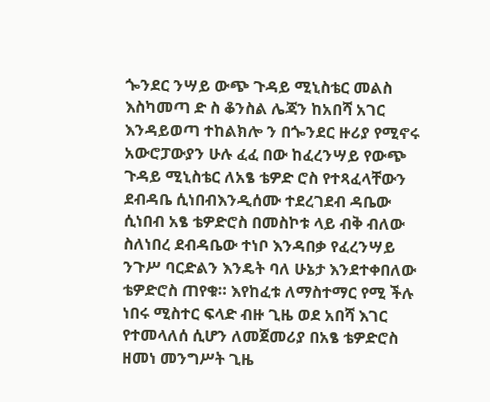ጐንደር ንሣይ ውጭ ጉዳይ ሚኒስቴር መልስ እስካመጣ ድ ስ ቆንስል ሌጃን ከአበሻ አገር እንዳይወጣ ተከልክሎ ን በጐንደር ዙሪያ የሚኖሩ አውሮፓውያን ሁሉ ፈፈ በው ከፈረንሣይ የውጭ ጉዳይ ሚኒስቴር ለአፄ ቴዎድ ሮስ የተጻፈላቸውን ደብዳቤ ሲነበብእንዲሰሙ ተደረገደብ ዳቤው ሲነበብ አፄ ቴዎድሮስ በመስኮቱ ላይ ብቅ ብለው ስለነበረ ደብዳቤው ተነቦ እንዳበቃ የፈረንሣይ ንጉሥ ባርድልን እንዴት ባለ ሁኔታ እንደተቀበለው ቴዎድሮስ ጠየቁ። እየከፈቱ ለማስተማር የሚ ችሉ ነበሩ ሚስተር ፍላድ ብዙ ጊዜ ወደ አበሻ እገር የተመላለሰ ሲሆን ለመጀመሪያ በአፄ ቴዎድሮስ ዘመነ መንግሥት ጊዜ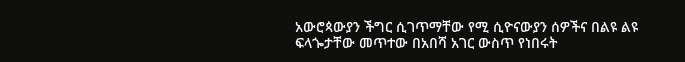አውሮጳውያን ችግር ሲገጥማቸው የሚ ሲዮናውያን ሰዎችና በልዩ ልዩ ፍላጐታቸው መጥተው በአበሻ አገር ውስጥ የነበሩት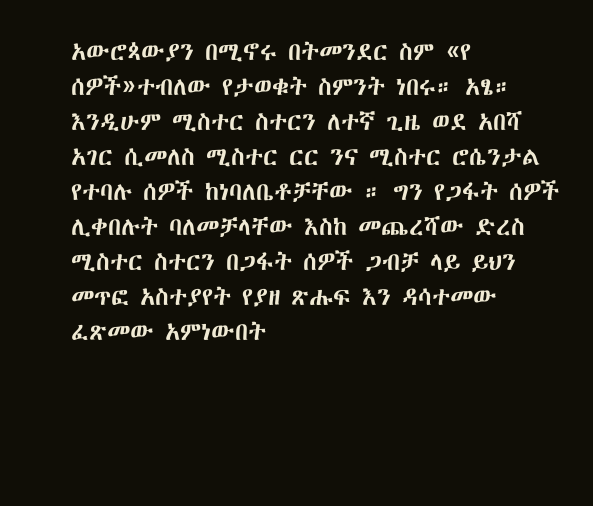አውሮጳውያን በሚኖሩ በትመንደር ስም «የ ሰዎች»ተብለው የታወቁት ስምንት ነበሩ። አፄ። እንዲሁም ሚስተር ስተርን ለተኛ ጊዜ ወደ አበሻ አገር ሲመለስ ሚስተር ርር ንና ሚስተር ሮሴንታል የተባሉ ሰዎች ከነባለቤቶቻቸው ። ግን የጋፋት ሰዎች ሊቀበሉት ባለመቻላቸው እስከ መጨረሻው ድረስ ሚስተር ስተርን በጋፋት ሰዎች ጋብቻ ላይ ይህን መጥፎ አስተያየት የያዘ ጽሑፍ እን ዳሳተመው ፈጽመው አምነውበት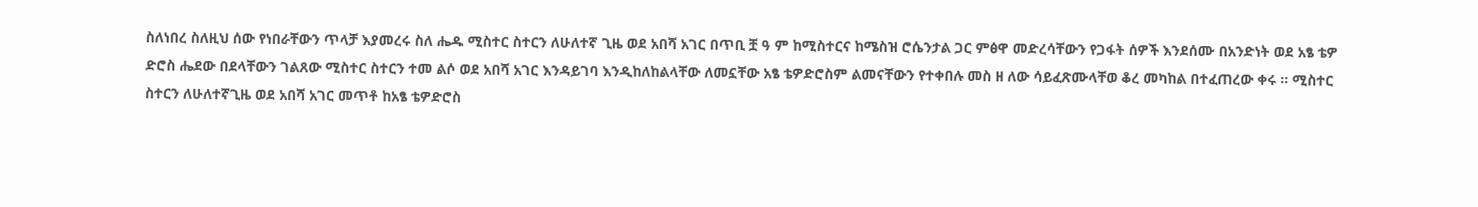ስለነበረ ስለዚህ ሰው የነበራቸውን ጥላቻ እያመረሩ ስለ ሔዱ ሚስተር ስተርን ለሁለተኛ ጊዜ ወደ አበሻ አገር በጥቢ ቿ ዓ ም ከሚስተርና ከሜስዝ ሮሴንታል ጋር ምፅዋ መድረሳቸውን የጋፋት ሰዎች እንደሰሙ በአንድነት ወደ አፄ ቴዎ ድሮስ ሔደው በደላቸውን ገልጸው ሚስተር ስተርን ተመ ልሶ ወደ አበሻ አገር እንዳይገባ እንዲከለከልላቸው ለመኗቸው አፄ ቴዎድሮስም ልመናቸውን የተቀበሉ መስ ዘ ለው ሳይፈጽሙላቸወ ቆረ መካከል በተፈጠረው ቀሩ ። ሚስተር ስተርን ለሁለተኛጊዜ ወደ አበሻ አገር መጥቶ ከአፄ ቴዎድሮስ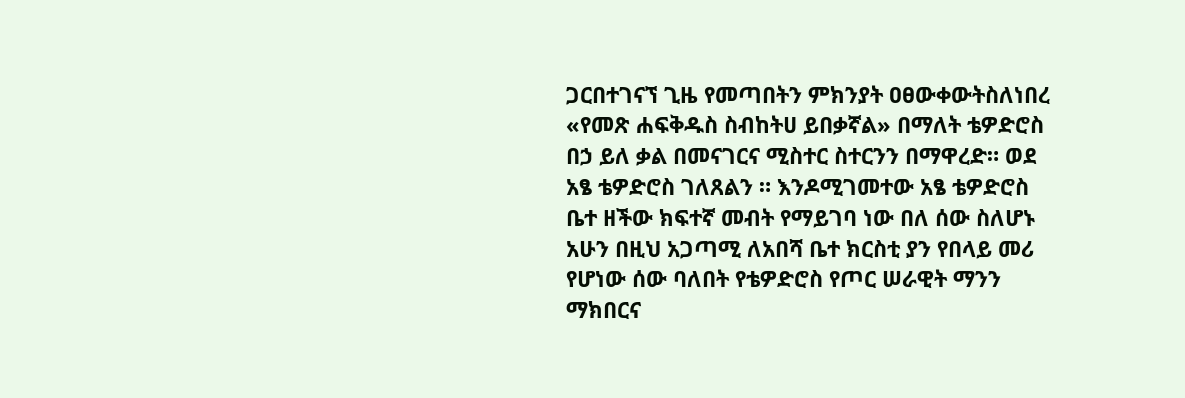ጋርበተገናኘ ጊዜ የመጣበትን ምክንያት ዐፀውቀውትስለነበረ «የመጽ ሐፍቅዱስ ስብከትሀ ይበቃኛል» በማለት ቴዎድሮስ በኃ ይለ ቃል በመናገርና ሚስተር ስተርንን በማዋረድ። ወደ አፄ ቴዎድሮስ ገለጸልን ። እንዶሚገመተው አፄ ቴዎድሮስ ቤተ ዘችው ክፍተኛ መብት የማይገባ ነው በለ ሰው ስለሆኑ አሁን በዚህ አጋጣሚ ለአበሻ ቤተ ክርስቲ ያን የበላይ መሪ የሆነው ሰው ባለበት የቴዎድሮስ የጦር ሠራዊት ማንን ማክበርና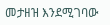መታዘዝ እንደሚገባው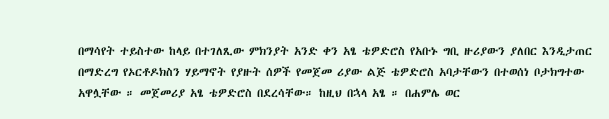በማሳየት ተይስተው ከላይ በተገለጺው ምክንያት አንድ ቀን አፄ ቴዎድሮስ የአቡኑ ግቢ ዙሪያውን ያለበር እንዲታጠር በማድረግ የኦርቶዶክስን ሃይማኖት የያዙት ሰዎች የመጀመ ሪያው ልጅ ቴዎድሮስ አባታቸውን በተወሰነ ቦታክግተው አዋሏቸው ። መጀመሪያ አፄ ቴዎድሮስ በደረሳቸው። ከዚህ በኋላ አፄ ። በሐምሌ ወር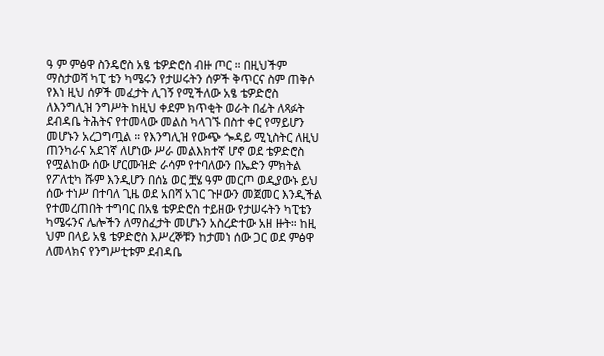ዓ ም ምፅዋ ስንዴሮስ አፄ ቴዎድሮስ ብዙ ጦር ። በዚህችም ማስታወሻ ካፒ ቴን ካሜሩን የታሠሩትን ሰዎች ቅጥርና ስም ጠቅሶ የእነ ዚህ ሰዎች መፈታት ሊገኝ የሚችለው አፄ ቴዎድሮስ ለእንግሊዝ ንግሥት ከዚህ ቀደም ክጥቂት ወራት በፊት ለጻፉት ደብዳቤ ትሕትና የተመላው መልስ ካላገኙ በስተ ቀር የማይሆን መሆኑን አረጋግጧል ። የእንግሊዝ የውጭ ጐዳይ ሚኒስትር ለዚህ ጠንካራና አደገኛ ለሆነው ሥራ መልእክተኛ ሆኖ ወደ ቴዎድሮስ የሟልከው ሰው ሆርሙዝድ ራሳም የተባለውን በኤድን ምክትል የፖለቲካ ሹም እንዲሆን በሰኔ ወር ቿሄ ዓም መርጦ ወዲያውኑ ይህ ሰው ተነሥ በተባለ ጊዜ ወደ አበሻ አገር ጉዞውን መጀመር እንዲችል የተመረጠበት ተግባር በአፄ ቴዎድሮስ ተይዘው የታሠሩትን ካፒቴን ካሜሩንና ሌሎችን ለማስፈታት መሆኑን አስረድተው አዘ ዙት። ከዚ ህም በላይ አፄ ቴዎድሮስ እሥረኞቹን ከታመነ ሰው ጋር ወደ ምፅዋ ለመላክና የንግሥቲቱም ደብዳቤ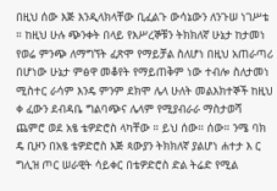በዚህ ሰው እጅ እንዲላክላቸው ቢፈልጉ ውሳኔውን ለንጉሠ ነገሥቴ ። ከዚህ ሁሉ ጭንቀት በላይ የእሥረኞቹን ትክክለኛ ሁኔታ ከታመነ የወሬ ምንጭ ለማግኘት ፈጽሞ የማይቻል ስለሆነ በዚህ አጠራጣሪ በሆነው ሁኔታ ምፅዋ መቆየት የማይጠቅም ነው ተብሎ ስለታመነ ሚስተር ራሳም እንዴ ምንም ደክሞ ሌላ ሁለት መልእክተኞች ከዚህ ቀ ፈውን ደብዳቤ ግልባጭና ሌላም የሚያብራራ ማስታወሻ ጨምሮ ወደ አፄ ቴዎድሮስ ላካቸው ። ይህ ሰው። ሰው። ንሜ ባክ ዴ ቢዞን በአፄ ቴዎድሮስ እጅ ጳውያን ትክክለኛ ያልሆነ ሐተታ እ ር ግሊዝ ጦር ሠራዊት ሳይቀር በቴዎድሮስ ድል ትሬድ የሚል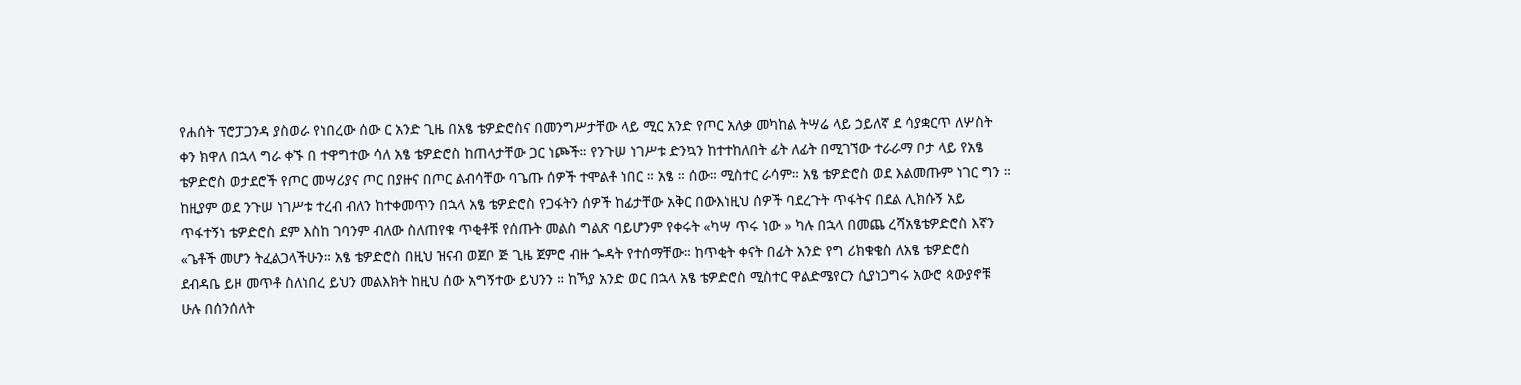የሐሰት ፕሮፓጋንዳ ያስወራ የነበረው ሰው ር አንድ ጊዜ በአፄ ቴዎድሮስና በመንግሥታቸው ላይ ሚር አንድ የጦር አለቃ መካከል ትሣሬ ላይ ኃይለኛ ደ ሳያቋርጥ ለሦስት ቀን ክዋለ በኋላ ግራ ቀኙ በ ተዋግተው ሳለ አፄ ቴዎድሮስ ከጠላታቸው ጋር ነጮች። የንጉሠ ነገሥቱ ድንኳን ከተተከለበት ፊት ለፊት በሚገኘው ተራራማ ቦታ ላይ የአፄ ቴዎድሮስ ወታደሮች የጦር መሣሪያና ጦር በያዙና በጦር ልብሳቸው ባጌጡ ሰዎች ተሞልቶ ነበር ። አፄ ። ሰው። ሚስተር ራሳም። አፄ ቴዎድሮስ ወደ እልመጡም ነገር ግን ። ከዚያም ወደ ንጉሠ ነገሥቱ ተረብ ብለን ከተቀመጥን በኋላ አፄ ቴዎድሮስ የጋፋትን ሰዎች ከፊታቸው አቅር በውእነዚህ ሰዎች ባደረጉት ጥፋትና በደል ሊክሱኝ አይ ጥፋተኝነ ቴዎድሮስ ደም እስከ ገባንም ብለው ስለጠየቁ ጥቂቶቹ የሰጡት መልስ ግልጽ ባይሆንም የቀሩት «ካሣ ጥሩ ነው » ካሉ በኋላ በመጨ ረሻአፄቴዎድሮስ እኛን «ጌቶች መሆን ትፈልጋላችሁን። አፄ ቴዎድሮስ በዚህ ዝናብ ወጀቦ ጅ ጊዜ ጀምሮ ብዙ ጐዳት የተሰማቸው። ከጥቂት ቀናት በፊት አንድ የግ ሪክቁቄስ ለአፄ ቴዎድሮስ ደብዳቤ ይዞ መጥቶ ስለነበረ ይህን መልእክት ከዚህ ሰው አግኝተው ይህንን ። ከኻያ አንድ ወር በኋላ አፄ ቴዎድሮስ ሚስተር ዋልድሜየርን ሲያነጋግሩ አውሮ ጳውያኖቹ ሁሉ በሰንሰለት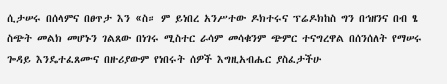ሲታሠሩ በሰላምና በፀጥታ እን «ስ። ም ይነበረ አንሥተው ዶክተሩና ፕሬዶክከስ ግን በኅዘንና በብ ፄ ስጭት መልክ መሆኑን ገልጸው በነገሩ ሚስተር ራሳም መሳቁንም ጭምር ተናግረዋል በሰንሰለት የማሠሩ ጐዳይ እንዴተፈጸሙና በዙሪያውም የነበሩት ሰዎች እግዚአብሔር ያስፈታችሁ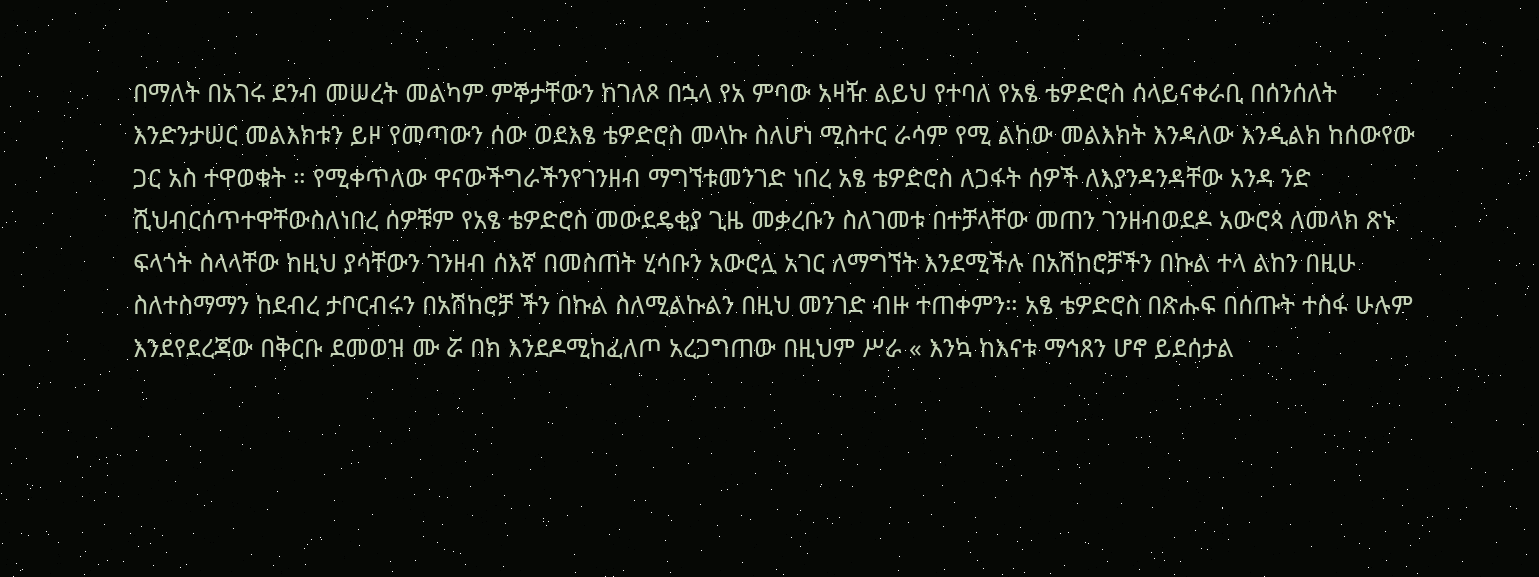በማለት በአገሩ ደንብ መሠረት መልካም ምኞታቸውን ከገለጾ በኋላ የአ ምባው አዛዥ ልይህ የተባለ የአፄ ቴዎድሮስ ሰላይናቀራቢ በሰንሰለት እንድንታሠር መልእክቱን ይዞ የመጣውን ሰው ወደእፄ ቴዎድሮስ መላኩ ስለሆነ ሚስተር ራሳም የሚ ልከው መልእክት እንዳለው እንዲልክ ከሰውየው ጋር አስ ተዋወቁት ። የሚቀጥለው ዋናውችግራችንየገንዘብ ማግኘቱመንገድ ነበረ አፄ ቴዎድሮስ ለጋፋት ሰዎች ለእያንዳንዳቸው አንዳ ንድ ሺህብርሰጥተዋቸውስለነበረ ሰዎቹም የአፄ ቴዎድሮስ መውደዴቂያ ጊዜ መቃረቡን ስለገመቱ በተቻላቸው መጠን ገንዘብወደዶ አውሮጳ ለመላክ ጽኑ ፍላጎት ስላላቸው ከዚህ ያሳቸውን ገንዘብ ሰእኛ በመስጠት ሂሳቡን አውሮሏ አገር ለማግኘት እንደሚችሉ በአሽከሮቻችን በኩል ተላ ልከን በዚሁ ስለተስማማን ከደብረ ታቦርብሩን በአሽከሮቻ ችን በኩል ስለሚልኩልን በዚህ መንገድ ብዙ ተጠቀምን። አፄ ቴዎድሮስ በጽሑፍ በሰጡት ተስፋ ሁሉም እንደየደረጃው በቅርቡ ደመወዝ ሙ ሯ በክ እንደዶሚከፈለጦ አረጋግጠው በዚህም ሥራ « እንኳ ከእናቱ ማኅጸን ሆኖ ይደሰታል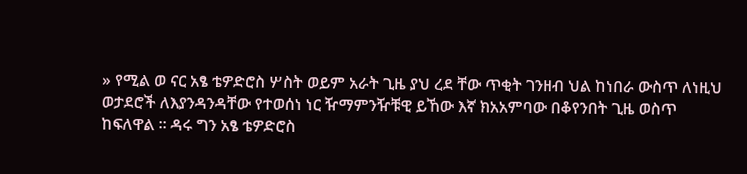» የሚል ወ ናር አፄ ቴዎድሮስ ሦስት ወይም አራት ጊዜ ያህ ረደ ቸው ጥቂት ገንዘብ ህል ከነበራ ውስጥ ለነዚህ ወታደሮች ለእያንዳንዳቸው የተወሰነ ነር ዥማምንዥቹዊ ይኸው እኛ ክአአምባው በቆየንበት ጊዜ ወስጥ ከፍለዋል ። ዳሩ ግን አፄ ቴዎድሮስ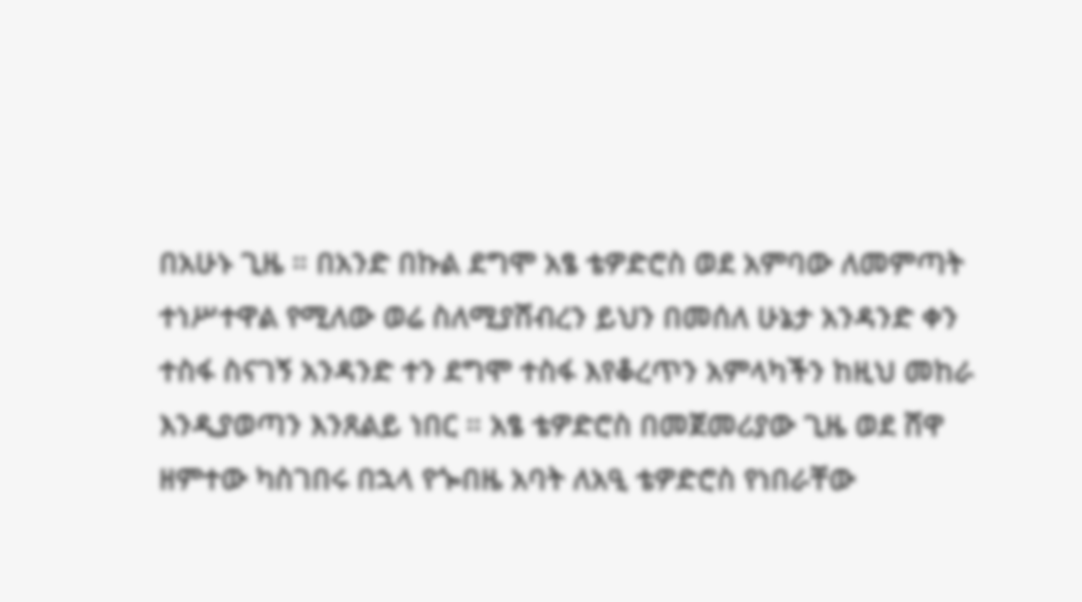በአሁኑ ጊዜ ። በአንድ በኩል ደግሞ አፄ ቴዎድሮስ ወደ አምባው ለመምጣት ተነሥተዋል የሚለው ወሬ ስለሚያሸብረን ይህን በመሰለ ሁኔታ አንዳንድ ቀን ተስፋ ስናገኝ አንዳንድ ተን ደግሞ ተስፋ እየቆረጥን አምላካችን ከዚህ መከራ እንዲያወጣን እንጸልይ ነበር ። አፄ ቴዎድሮስ በመጀመሪያው ጊዜ ወደ ሸዋ ዘምተው ካስገበሩ በኋላ የጐበዜ አባት ለአዒ ቴዎድሮስ የነበራቸው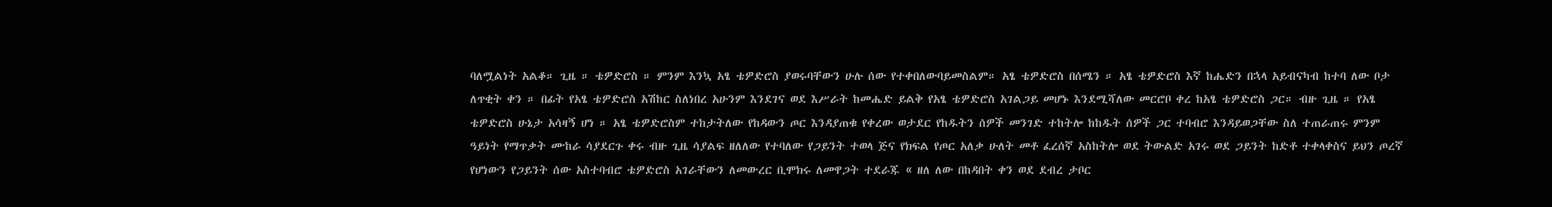ባለሟልነት አልቆ። ጊዜ ። ቴዎድሮስ ። ምንም እንኳ አፄ ቴዎድሮስ ያወሩባቸውን ሁሉ ሰው የተቀበለውባይመስልም። አፄ ቴዎድሮስ በሰሜን ። አፄ ቴዎድሮስ እኛ ከሔድን በኋላ አይብናካብ ከተባ ለው ቦታ ለጥቂት ቀን ። በፊት የአፄ ቴዎድሮስ አሽከር ስለነበረ አሁንም እንደገና ወደ እሥራት ከመሔድ ይልቅ የአፄ ቴዎድሮስ አገልጋይ መሆኑ እንደሚሻለው መርሮቦ ቀረ ከአፄ ቴዎድሮስ ጋር። ብዙ ጊዜ ። የአፄ ቴዎድሮስ ሁኔታ አሳዛኝ ሆነ ። አፄ ቴዎድሮስም ተከታትለው የከዳውን ጦር እንዳያጠቁ የቀረው ወታደር የከዱትን ሰዎች መንገድ ተከትሎ ከከዱት ሰዎች ጋር ተባብሮ እንዳይወጋቸው ስለ ተጠራጠሩ ምንም ዓይነት የማጥቃት ሙከራ ሳያደርጉ ቀሩ ብዙ ጊዜ ሳያልፍ ዘለለው የተባለው የጋይንት ተወላ ጅና የክፍል የጦር አለቃ ሁለት መቶ ፈረሰኛ አስከትሎ ወደ ትውልድ አገሩ ወደ ጋይንት ከድቶ ተቀላቀስና ይህን ጦረኛ የሆነውን የጋይንት ሰው አስተባብሮ ቴዎድሮስ አገራቸውን ለመውረር ቢሞክሩ ለመዋጋት ተደራጁ « ዘለ ለው በከዳበት ቀን ወደ ደብረ ታቦር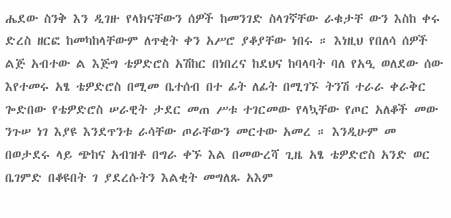ሔደው ስንቅ እን ዲገዙ የላክናቸውን ሰዎች ከመንገድ ስላገኛቸው ራቁታቸ ውን እስከ ቀሩ ድረስ ዘርፎ ከመካከላቸውም ለጥቂት ቀን አሥሮ ያቆያቸው ነበሩ ። እነዚህ የበለሳ ሰዎች ልጅ አብተው ል እጅግ ቴዎድሮስ አሽከር በነበረና ከደህና ከባላባት ባለ የአዒ ወለደው ሰው እየተመሩ አፄ ቴዎድሮስ በሚመ ቤተሰብ በተ ፊት ለፊት በሚገኙ ትንሽ ተራራ ቀራቅር ጐድበው የቴዎድሮስ ሠራዊት ታደር መጠ ሥቱ ተገርመው የላኳቸው የጦር አለቆች መው ንጉሠ ነገ እያዩ እንደጥንቱ ራሳቸው ጦራቸውን መርተው አመረ ። እንዲሁም መ በወታደሩ ላይ ጭከና አብዝቶ በግራ ቀኙ እል በመውረሻ ጊዜ አፄ ቴዎድሮስ አንድ ወር ቤገምድ በቆዩበት ገ ያደረሱትን እልቂት መግለጹ አእም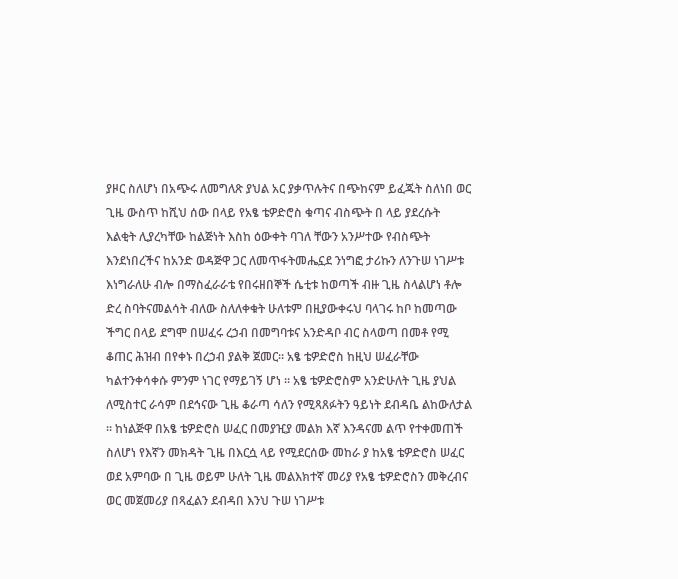ያዞር ስለሆነ በአጭሩ ለመግለጽ ያህል አር ያቃጥሉትና በጭከናም ይፈጁት ስለነበ ወር ጊዜ ውስጥ ከሺህ ሰው በላይ የአፄ ቴዎድሮስ ቁጣና ብስጭት በ ላይ ያደረሱት እልቂት ሊያረካቸው ከልጅነት እስከ ዕውቀት ባገለ ቸውን አንሥተው የብስጭት እንደነበረችና ከአንድ ወዳጅዋ ጋር ለመጥፋትመሔኗደ ንነግፎ ታሪኩን ለንጉሠ ነገሥቱ እነግራለሁ ብሎ በማስፈራራቴ የበሩዘበኞች ሴቲቱ ከወጣች ብዙ ጊዜ ስላልሆነ ቶሎ ድረ ስባትናመልሳት ብለው ስለለቀቁት ሁለቱም በዚያውቀሩህ ባላገሩ ከቦ ከመጣው ችግር በላይ ደግሞ በሠፈሩ ረኃብ በመግባቱና አንድዳቦ ብር ስላወጣ በመቶ የሚ ቆጠር ሕዝብ በየቀኑ በረኃብ ያልቅ ጀመር። አፄ ቴዎድሮስ ከዚህ ሠፈራቸው ካልተንቀሳቀሱ ምንም ነገር የማይገኝ ሆነ ። አፄ ቴዎድሮስም አንድሁለት ጊዜ ያህል ለሚስተር ራሳም በደኅናው ጊዜ ቆራጣ ሳለን የሚጻጸፉትን ዓይነት ደብዳቤ ልከውለታል ። ከነልጅዋ በአፄ ቴዎድሮስ ሠፈር በመያዢያ መልክ እኛ እንዳናመ ልጥ የተቀመጠች ስለሆነ የእኛን መክዳት ጊዜ በእርሷ ላይ የሚደርሰው መከራ ያ ከአፄ ቴዎድሮስ ሠፈር ወደ አምባው በ ጊዜ ወይም ሁለት ጊዜ መልእክተኛ መሪያ የአፄ ቴዎድሮስን መቅረብና ወር መጀመሪያ በጻፈልን ደብዳበ እንህ ጉሠ ነገሥቱ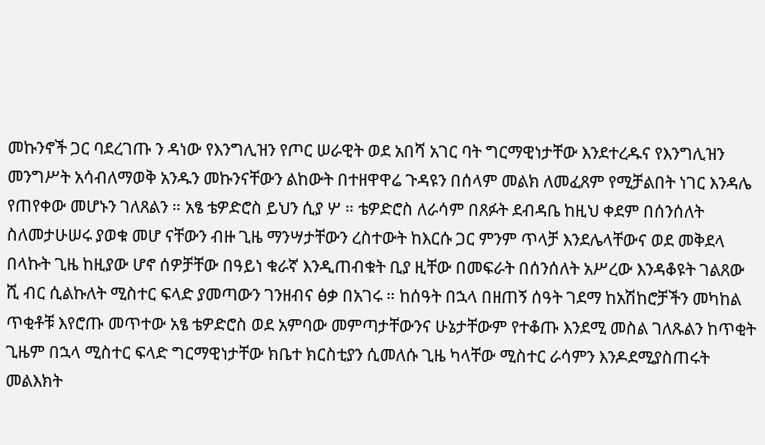መኩንኖች ጋር ባደረገጡ ን ዳነው የእንግሊዝን የጦር ሠራዊት ወደ አበሻ አገር ባት ግርማዊነታቸው እንደተረዱና የእንግሊዝን መንግሥት አሳብለማወቅ አንዱን መኩንናቸውን ልከውት በተዘዋዋሬ ጉዳዩን በሰላም መልክ ለመፈጸም የሚቻልበት ነገር እንዳሌ የጠየቀው መሆኑን ገለጸልን ። አፄ ቴዎድሮስ ይህን ሲያ ሦ ። ቴዎድሮስ ለራሳም በጸፉት ደብዳቤ ከዚህ ቀደም በሰንሰለት ስለመታሁሠሩ ያወቁ መሆ ናቸውን ብዙ ጊዜ ማንሣታቸውን ረስተውት ከእርሱ ጋር ምንም ጥላቻ እንደሌላቸውና ወደ መቅደላ በላኩት ጊዜ ከዚያው ሆኖ ሰዎቻቸው በዓይነ ቁራኛ እንዲጠብቁት ቢያ ዚቸው በመፍራት በሰንሰለት አሥረው እንዳቆዩት ገልጸው ሺ ብር ሲልኩለት ሚስተር ፍላድ ያመጣውን ገንዘብና ፅቃ በአገሩ ። ከሰዓት በኋላ በዘጠኝ ሰዓት ገደማ ከአሽከሮቻችን መካከል ጥቂቶቹ እየሮጡ መጥተው አፄ ቴዎድሮስ ወደ አምባው መምጣታቸውንና ሁኔታቸውም የተቆጡ እንደሚ መስል ገለጹልን ከጥቂት ጊዜም በኋላ ሚስተር ፍላድ ግርማዊነታቸው ክቤተ ክርስቲያን ሲመለሱ ጊዜ ካላቸው ሚስተር ራሳምን እንዶደሚያስጠሩት መልእክት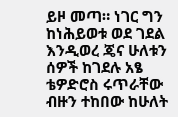ይዞ መጣ። ነገር ግን ከነሕይወቱ ወደ ገደል እንዲወረ ጄና ሁለቱን ሰዎች ከገደሉ አፄ ቴዎድሮስ ሩጥራቸው ብዙን ተከበው ከሁለት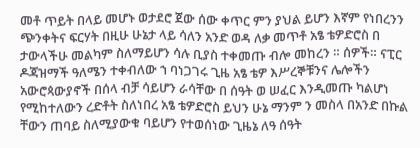መቶ ጥይት በላይ መሆኑ ወታደሮ ጀው ሰው ቀጥር ምን ያህል ይሆን እኛም የነበረንን ጭንቀትና ፍርሃት በዚሁ ሁኔታ ላይ ሳለን አንድ ወዳ ለቃ መጥቶ አፄ ቴዎድሮስ በ ታውላችሁ መልካም ስለማይሆን ሳሉ ቢያስ ተቀመጡ ብሎ መከረን ። ሰዎች። ናፒር ዶጃዝማች ዓለሜን ተቀብለው ኀ ባነጋገሩ ጊዜ አፄ ቴዎ እሥረኞቹንና ሌሎችን አውሮጳውያኖች በሰላ ብቻ ሳይሆን ራሳቸው በ ሰዓት ወ ሠፈር እንዲመጡ ካልሆነ የሚከተለውን ረድቶት ስለነበረ አፄ ቴዎድሮስ ይህን ሁኔ ማንም ን መስላ በአንድ በኩል ቸውን ጠባይ ስለሚያውቁ ባይሆን የተወሰነው ጊዜኔ ለዓ ሰዓት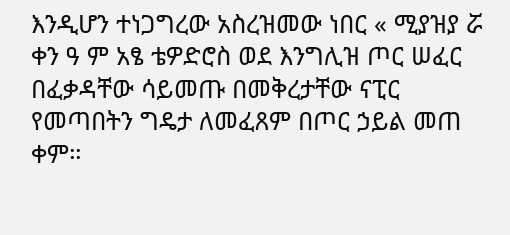እንዲሆን ተነጋግረው አስረዝመው ነበር « ሚያዝያ ሯ ቀን ዓ ም አፄ ቴዎድሮስ ወደ እንግሊዝ ጦር ሠፈር በፈቃዳቸው ሳይመጡ በመቅረታቸው ናፒር የመጣበትን ግዴታ ለመፈጸም በጦር ኃይል መጠ ቀም።